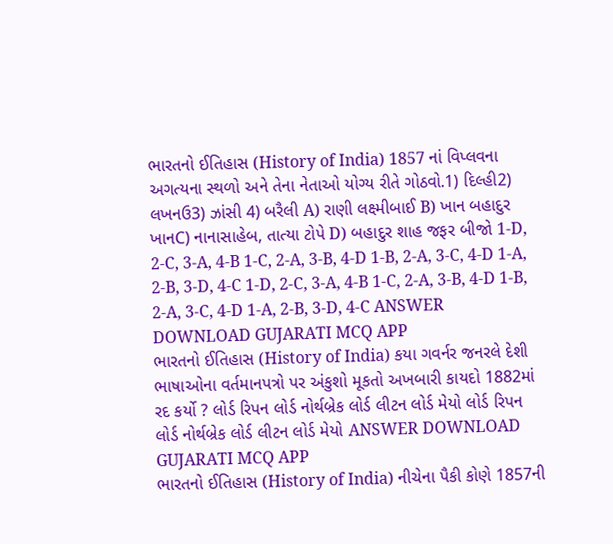ભારતનો ઈતિહાસ (History of India) 1857 નાં વિપ્લવના અગત્યના સ્થળો અને તેના નેતાઓ યોગ્ય રીતે ગોઠવો.1) દિલ્હી2) લખનઉ3) ઝાંસી 4) બરૈલી A) રાણી લક્ષ્મીબાઈ B) ખાન બહાદુર ખાનC) નાનાસાહેબ, તાત્યા ટોપે D) બહાદુર શાહ જફર બીજો 1-D, 2-C, 3-A, 4-B 1-C, 2-A, 3-B, 4-D 1-B, 2-A, 3-C, 4-D 1-A, 2-B, 3-D, 4-C 1-D, 2-C, 3-A, 4-B 1-C, 2-A, 3-B, 4-D 1-B, 2-A, 3-C, 4-D 1-A, 2-B, 3-D, 4-C ANSWER DOWNLOAD GUJARATI MCQ APP
ભારતનો ઈતિહાસ (History of India) કયા ગવર્નર જનરલે દેશી ભાષાઓના વર્તમાનપત્રો પર અંકુશો મૂકતો અખબારી કાયદો 1882માં રદ કર્યો ? લોર્ડ રિપન લોર્ડ નોર્થબ્રેક લોર્ડ લીટન લોર્ડ મેયો લોર્ડ રિપન લોર્ડ નોર્થબ્રેક લોર્ડ લીટન લોર્ડ મેયો ANSWER DOWNLOAD GUJARATI MCQ APP
ભારતનો ઈતિહાસ (History of India) નીચેના પૈકી કોણે 1857ની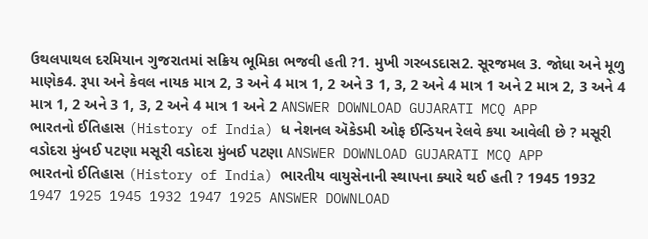ઉથલપાથલ દરમિયાન ગુજરાતમાં સક્રિય ભૂમિકા ભજવી હતી ?1. મુખી ગરબડદાસ2. સૂરજમલ 3. જોધા અને મૂળુ માણેક4. રૂપા અને કેવલ નાયક માત્ર 2, 3 અને 4 માત્ર 1, 2 અને 3 1, 3, 2 અને 4 માત્ર 1 અને 2 માત્ર 2, 3 અને 4 માત્ર 1, 2 અને 3 1, 3, 2 અને 4 માત્ર 1 અને 2 ANSWER DOWNLOAD GUJARATI MCQ APP
ભારતનો ઈતિહાસ (History of India) ધ નેશનલ ઍકેડમી ઓફ ઈન્ડિયન રેલવે કયા આવેલી છે ? મસૂરી વડોદરા મુંબઈ પટણા મસૂરી વડોદરા મુંબઈ પટણા ANSWER DOWNLOAD GUJARATI MCQ APP
ભારતનો ઈતિહાસ (History of India) ભારતીય વાયુસેનાની સ્થાપના ક્યારે થઈ હતી ? 1945 1932 1947 1925 1945 1932 1947 1925 ANSWER DOWNLOAD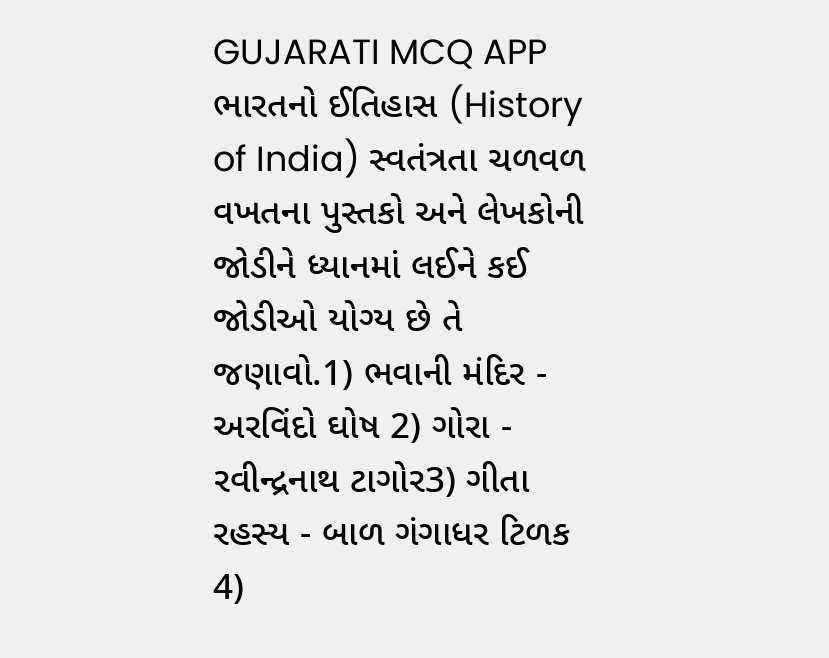GUJARATI MCQ APP
ભારતનો ઈતિહાસ (History of India) સ્વતંત્રતા ચળવળ વખતના પુસ્તકો અને લેખકોની જોડીને ધ્યાનમાં લઈને કઈ જોડીઓ યોગ્ય છે તે જણાવો.1) ભવાની મંદિર - અરવિંદો ઘોષ 2) ગોરા - રવીન્દ્રનાથ ટાગોર3) ગીતા રહસ્ય - બાળ ગંગાધર ટિળક 4)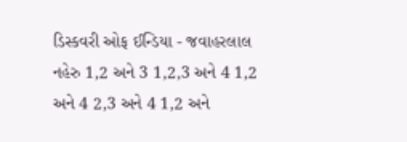ડિસ્કવરી ઓફ ઈન્ડિયા - જવાહરલાલ નહેરુ 1,2 અને 3 1,2,3 અને 4 1,2 અને 4 2,3 અને 4 1,2 અને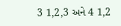3 1,2,3 અને 4 1,2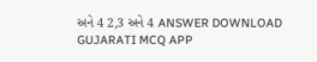અને 4 2,3 અને 4 ANSWER DOWNLOAD GUJARATI MCQ APP